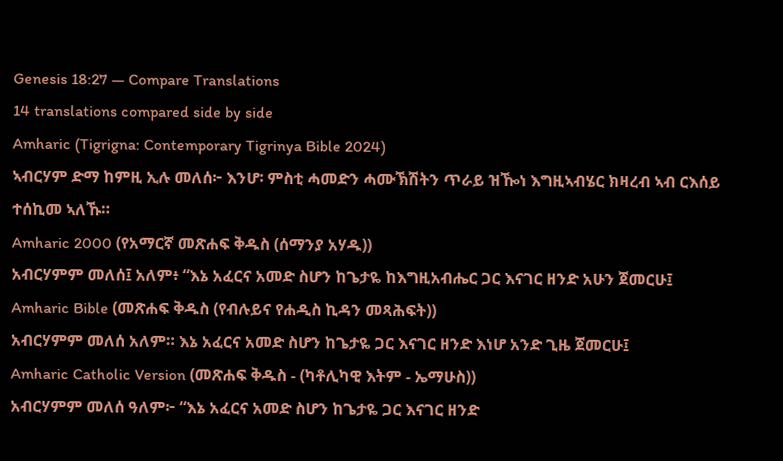Genesis 18:27 — Compare Translations
14 translations compared side by side
Amharic (Tigrigna: Contemporary Tigrinya Bible 2024)
ኣብርሃም ድማ ከምዚ ኢሉ መለሰ፦ እንሆ፡ ምስቲ ሓመድን ሓሙኽሽትን ጥራይ ዝዀነ እግዚኣብሄር ክዛረብ ኣብ ርእሰይ ተሰኪመ ኣለኹ።
Amharic 2000 (የአማርኛ መጽሐፍ ቅዱስ (ሰማንያ አሃዱ))
አብርሃምም መለሰ፤ አለም፥ “እኔ አፈርና አመድ ስሆን ከጌታዬ ከእግዚአብሔር ጋር እናገር ዘንድ አሁን ጀመርሁ፤
Amharic Bible (መጽሐፍ ቅዱስ (የብሉይና የሐዲስ ኪዳን መጻሕፍት))
አብርሃምም መለሰ አለም። እኔ አፈርና አመድ ስሆን ከጌታዬ ጋር እናገር ዘንድ እነሆ አንድ ጊዜ ጀመርሁ፤
Amharic Catholic Version (መጽሐፍ ቅዱስ - (ካቶሊካዊ እትም - ኤማሁስ))
አብርሃምም መለሰ ዓለም፦ “እኔ አፈርና አመድ ስሆን ከጌታዬ ጋር እናገር ዘንድ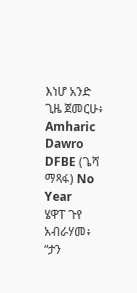እነሆ አንድ ጊዜ ጀመርሁ፥
Amharic Dawro DFBE (ጌሻ ማጻፋ) No Year
ሄዋፐ ጉየ አብራሃመ፥ “ታን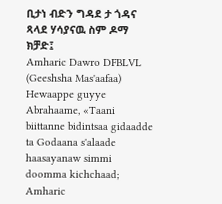ቢታነ ብድን ግዳደ ታ ጎዳና ጻላደ ሃሳያናዉ ስም ዶማ ክቻድ፤
Amharic Dawro DFBLVL (Geeshsha Mas'aafaa)
Hewaappe guyye Abrahaame, «Taani biittanne bidintsaa gidaadde ta Godaana s'alaade haasayanaw simmi doomma kichchaad;
Amharic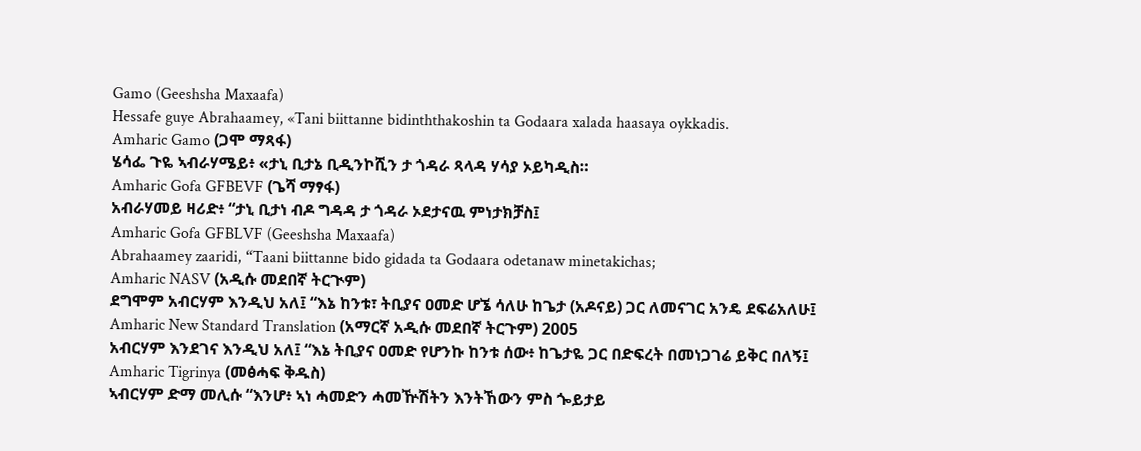Gamo (Geeshsha Maxaafa)
Hessafe guye Abrahaamey, «Tani biittanne bidinththakoshin ta Godaara xalada haasaya oykkadis.
Amharic Gamo (ጋሞ ማጻፋ)
ሄሳፌ ጉዬ ኣብራሃሜይ፥ «ታኒ ቢታኔ ቢዲንኮሺን ታ ጎዳራ ጻላዳ ሃሳያ ኦይካዲስ።
Amharic Gofa GFBEVF (ጌሻ ማፃፋ)
አብራሃመይ ዛሪድ፥ “ታኒ ቢታነ ብዶ ግዳዳ ታ ጎዳራ ኦደታናዉ ምነታክቻስ፤
Amharic Gofa GFBLVF (Geeshsha Maxaafa)
Abrahaamey zaaridi, “Taani biittanne bido gidada ta Godaara odetanaw minetakichas;
Amharic NASV (አዲሱ መደበኛ ትርጒም)
ደግሞም አብርሃም እንዲህ አለ፤ “እኔ ከንቱ፣ ትቢያና ዐመድ ሆኜ ሳለሁ ከጌታ (አዶናይ) ጋር ለመናገር አንዴ ደፍሬአለሁ፤
Amharic New Standard Translation (አማርኛ አዲሱ መደበኛ ትርጉም) 2005
አብርሃም እንደገና እንዲህ አለ፤ “እኔ ትቢያና ዐመድ የሆንኩ ከንቱ ሰው፥ ከጌታዬ ጋር በድፍረት በመነጋገሬ ይቅር በለኝ፤
Amharic Tigrinya (መፅሓፍ ቅዱስ)
ኣብርሃም ድማ መሊሱ “እንሆ፥ ኣነ ሓመድን ሓመዅሽትን እንትኸውን ምስ ጐይታይ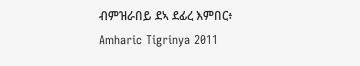ብምዝራበይ ደኣ ደፊረ እምበር፥
Amharic Tigrinya 2011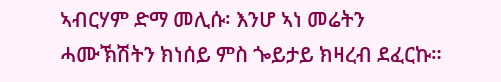ኣብርሃም ድማ መሊሱ፡ እንሆ ኣነ መሬትን ሓሙኽሽትን ክነሰይ ምስ ጐይታይ ክዛረብ ደፈርኩ።